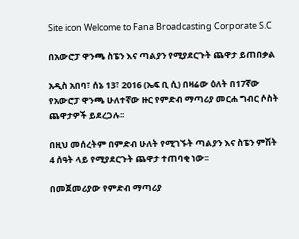Site icon Welcome to Fana Broadcasting Corporate S.C

በአውሮፓ ዋንጫ ስፔን እና ጣልያን የሚያደርጉት ጨዋታ ይጠበቃል

አዲስ አበባ፣ ሰኔ 13፣ 2016 (ኤፍ ቢ ሲ) በዛሬው ዕለት በ17ኛው የአውሮፓ ዋንጫ ሁለተኛው ዙር የምድብ ማጣሪያ መርሐ ግብር ሶስት ጨዋታዎች ይደረጋሉ፡፡

በዚህ መሰረትም በምድብ ሁለት የሚገኙት ጣልያን እና ስፔን ምሽት 4 ሰዓት ላይ የሚያደርጉት ጨዋታ ተጠባቂ ነው፡፡

በመጀመሪያው የምድብ ማጣሪያ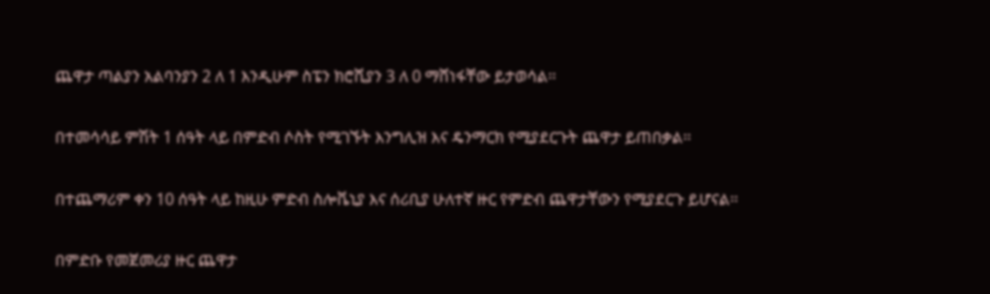ጨዋታ ጣልያን አልባንያን 2 ለ 1 እንዲሁም ስፔን ክሮሺያን 3 ለ 0 ማሸነፋቸው ይታወሳል፡፡

በተመሳሳይ ምሽት 1 ሰዓት ላይ በምድብ ሶስት የሚገኙት እንግሊዝ እና ዴንማርክ የሚያደርጉት ጨዋታ ይጠበቃል፡፡

በተጨማሪም ቀን 10 ሰዓት ላይ ከዚሁ ምድብ ስሎቬኒያ እና ሰሪቢያ ሁለተኛ ዙር የምድብ ጨዋታቸውን የሚያደርጉ ይሆናል፡፡

በምድቡ የመጀመሪያ ዙር ጨዋታ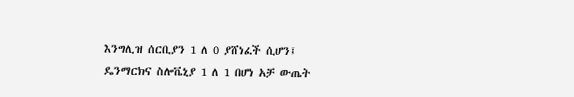እንግሊዝ ሰርቢያን 1 ለ 0 ያሸነፈች ሲሆን፤ ዴንማርክና ስሎቬኒያ 1 ለ 1 በሆነ አቻ ውጤት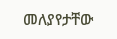መለያየታቸው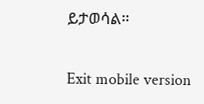ይታወሳል።

Exit mobile version